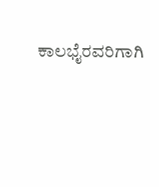ಕಾಲಭೈರವರಿಗಾಗಿ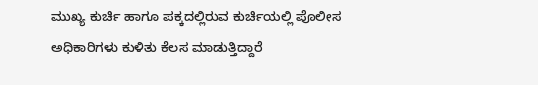ಮುಖ್ಯ ಕುರ್ಚಿ ಹಾಗೂ ಪಕ್ಕದಲ್ಲಿರುವ ಕುರ್ಚಿಯಲ್ಲಿ ಪೊಲೀಸ ಅಧಿಕಾರಿಗಳು ಕುಳಿತು ಕೆಲಸ ಮಾಡುತ್ತಿದ್ದಾರೆ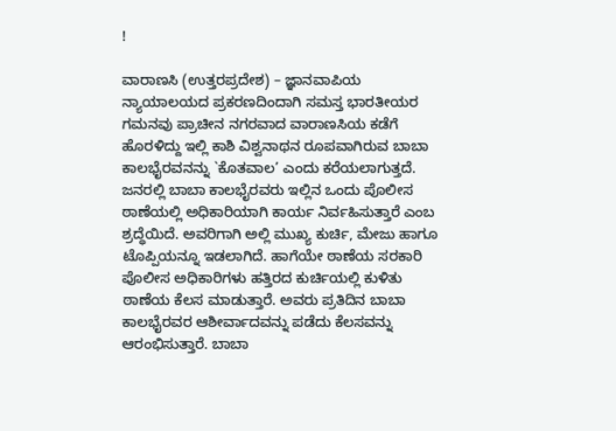!

ವಾರಾಣಸಿ (ಉತ್ತರಪ್ರದೇಶ) – ಜ್ಞಾನವಾಪಿಯ ನ್ಯಾಯಾಲಯದ ಪ್ರಕರಣದಿಂದಾಗಿ ಸಮಸ್ತ ಭಾರತೀಯರ ಗಮನವು ಪ್ರಾಚೀನ ನಗರವಾದ ವಾರಾಣಸಿಯ ಕಡೆಗೆ ಹೊರಳಿದ್ದು ಇಲ್ಲಿ ಕಾಶಿ ವಿಶ್ವನಾಥನ ರೂಪವಾಗಿರುವ ಬಾಬಾ ಕಾಲಭೈರವನನ್ನು `ಕೊತವಾಲ’ ಎಂದು ಕರೆಯಲಾಗುತ್ತದೆ. ಜನರಲ್ಲಿ ಬಾಬಾ ಕಾಲಭೈರವರು ಇಲ್ಲಿನ ಒಂದು ಪೊಲೀಸ ಠಾಣೆಯಲ್ಲಿ ಅಧಿಕಾರಿಯಾಗಿ ಕಾರ್ಯ ನಿರ್ವಹಿಸುತ್ತಾರೆ ಎಂಬ ಶ್ರದ್ಧೆಯಿದೆ. ಅವರಿಗಾಗಿ ಅಲ್ಲಿ ಮುಖ್ಯ ಕುರ್ಚಿ, ಮೇಜು ಹಾಗೂ ಟೊಪ್ಪಿಯನ್ನೂ ಇಡಲಾಗಿದೆ. ಹಾಗೆಯೇ ಠಾಣೆಯ ಸರಕಾರಿ ಪೊಲೀಸ ಅಧಿಕಾರಿಗಳು ಹತ್ತಿರದ ಕುರ್ಚಿಯಲ್ಲಿ ಕುಳಿತು ಠಾಣೆಯ ಕೆಲಸ ಮಾಡುತ್ತಾರೆ. ಅವರು ಪ್ರತಿದಿನ ಬಾಬಾ ಕಾಲಭೈರವರ ಆಶೀರ್ವಾದವನ್ನು ಪಡೆದು ಕೆಲಸವನ್ನು ಆರಂಭಿಸುತ್ತಾರೆ. ಬಾಬಾ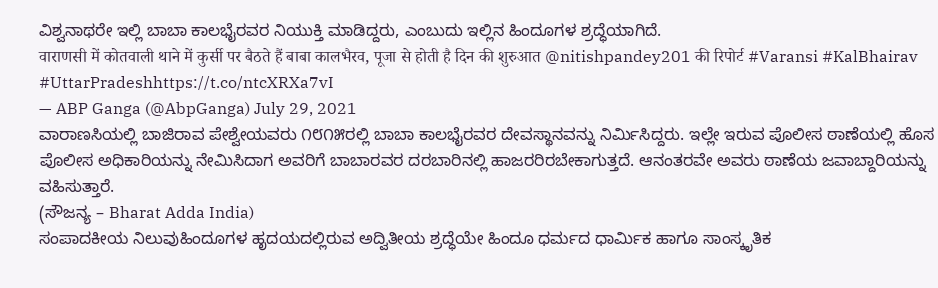ವಿಶ್ವನಾಥರೇ ಇಲ್ಲಿ ಬಾಬಾ ಕಾಲಭೈರವರ ನಿಯುಕ್ತಿ ಮಾಡಿದ್ದರು, ಎಂಬುದು ಇಲ್ಲಿನ ಹಿಂದೂಗಳ ಶ್ರದ್ಧೆಯಾಗಿದೆ.
वाराणसी में कोतवाली थाने में कुर्सी पर बैठते हैं बाबा कालभैरव, पूजा से होती है दिन की शुरुआत @nitishpandey201 की रिपोर्ट #Varansi #KalBhairav #UttarPradeshhttps://t.co/ntcXRXa7vI
— ABP Ganga (@AbpGanga) July 29, 2021
ವಾರಾಣಸಿಯಲ್ಲಿ ಬಾಜಿರಾವ ಪೇಶ್ವೇಯವರು ೧೮೧೫ರಲ್ಲಿ ಬಾಬಾ ಕಾಲಭೈರವರ ದೇವಸ್ಥಾನವನ್ನು ನಿರ್ಮಿಸಿದ್ದರು. ಇಲ್ಲೇ ಇರುವ ಪೊಲೀಸ ಠಾಣೆಯಲ್ಲಿ ಹೊಸ ಪೊಲೀಸ ಅಧಿಕಾರಿಯನ್ನು ನೇಮಿಸಿದಾಗ ಅವರಿಗೆ ಬಾಬಾರವರ ದರಬಾರಿನಲ್ಲಿ ಹಾಜರರಿರಬೇಕಾಗುತ್ತದೆ. ಆನಂತರವೇ ಅವರು ಠಾಣೆಯ ಜವಾಬ್ದಾರಿಯನ್ನು ವಹಿಸುತ್ತಾರೆ.
(ಸೌಜನ್ಯ – Bharat Adda India)
ಸಂಪಾದಕೀಯ ನಿಲುವುಹಿಂದೂಗಳ ಹೃದಯದಲ್ಲಿರುವ ಅದ್ವಿತೀಯ ಶ್ರದ್ಧೆಯೇ ಹಿಂದೂ ಧರ್ಮದ ಧಾರ್ಮಿಕ ಹಾಗೂ ಸಾಂಸ್ಕೃತಿಕ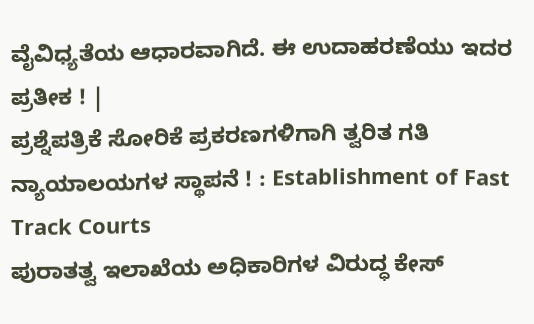ವೈವಿಧ್ಯತೆಯ ಆಧಾರವಾಗಿದೆ. ಈ ಉದಾಹರಣೆಯು ಇದರ ಪ್ರತೀಕ ! |
ಪ್ರಶ್ನೆಪತ್ರಿಕೆ ಸೋರಿಕೆ ಪ್ರಕರಣಗಳಿಗಾಗಿ ತ್ವರಿತ ಗತಿ ನ್ಯಾಯಾಲಯಗಳ ಸ್ಥಾಪನೆ ! : Establishment of Fast Track Courts
ಪುರಾತತ್ವ ಇಲಾಖೆಯ ಅಧಿಕಾರಿಗಳ ವಿರುದ್ಧ ಕೇಸ್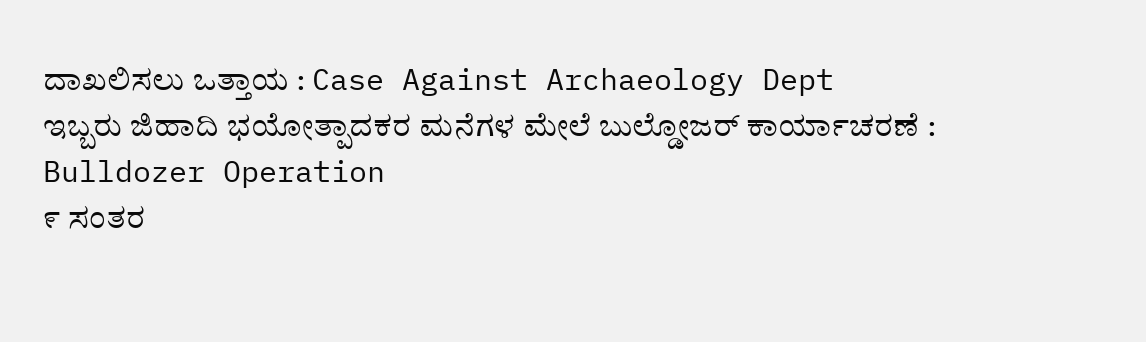ದಾಖಲಿಸಲು ಒತ್ತಾಯ : Case Against Archaeology Dept
ಇಬ್ಬರು ಜಿಹಾದಿ ಭಯೋತ್ಪಾದಕರ ಮನೆಗಳ ಮೇಲೆ ಬುಲ್ಡೋಜರ್ ಕಾರ್ಯಾಚರಣೆ : Bulldozer Operation
೯ ಸಂತರ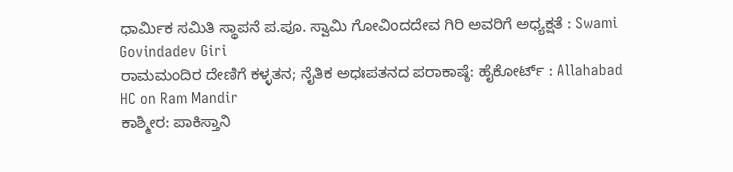ಧಾರ್ಮಿಕ ಸಮಿತಿ ಸ್ಥಾಪನೆ ಪ.ಪೂ. ಸ್ವಾಮಿ ಗೋವಿಂದದೇವ ಗಿರಿ ಅವರಿಗೆ ಅಧ್ಯಕ್ಷತೆ : Swami Govindadev Giri
ರಾಮಮಂದಿರ ದೇಣಿಗೆ ಕಳ್ಳತನ; ನೈತಿಕ ಅಧಃಪತನದ ಪರಾಕಾಷ್ಠೆ: ಹೈಕೋರ್ಟ್ : Allahabad HC on Ram Mandir
ಕಾಶ್ಮೀರ: ಪಾಕಿಸ್ತಾನಿ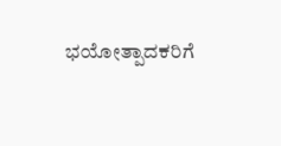ಭಯೋತ್ಪಾದಕರಿಗೆ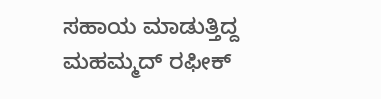ಸಹಾಯ ಮಾಡುತ್ತಿದ್ದ ಮಹಮ್ಮದ್ ರಫೀಕ್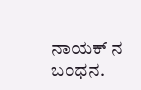ನಾಯಕ್ ನ ಬಂಧನ.